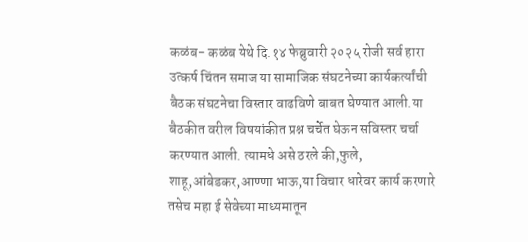कळंब- कळंब येथे दि.१४ फेब्रुवारी २०२५ रोजी सर्व हारा उत्कर्ष चिंतन समाज या सामाजिक संघटनेच्या कार्यकर्त्यांची बैठक संघटनेचा विस्तार वाढविणे बाबत घेण्यात आली.या बैठकीत वरील विषयांकीत प्रश्न चर्चेत घेऊन सविस्तर चर्चा करण्यात आली. त्यामधे असे ठरले की,फुले, शाहू,आंबेडकर,आण्णा भाऊ,या विचार धारेवर कार्य करणारे तसेच महा ई सेवेच्या माध्यमातून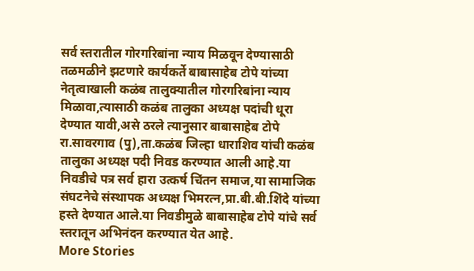सर्व स्तरातील गोरगरिबांना न्याय मिळवून देण्यासाठी तळमळीने झटणारे कार्यकर्ते बाबासाहेब टोपे यांच्या नेतृत्वाखाली कळंब तालुक्यातील गोरगरिबांना न्याय मिळावा,त्यासाठी कळंब तालुका अध्यक्ष पदांची धूरा देण्यात यावी,असे ठरले त्यानुसार बाबासाहेब टोपे रा.सावरगाव (पु),ता.कळंब जिल्हा धाराशिव यांची कळंब तालुका अध्यक्ष पदी निवड करण्यात आली आहे.या निवडीचे पत्र सर्व हारा उत्कर्ष चिंतन समाज,या सामाजिक संघटनेचे संस्थापक अध्यक्ष भिमरत्न,प्रा.बी.बी.शिंदे यांच्या हस्ते देण्यात आले.या निवडीमुळे बाबासाहेब टोपे यांचे सर्व स्तरातून अभिनंदन करण्यात येत आहे.
More Stories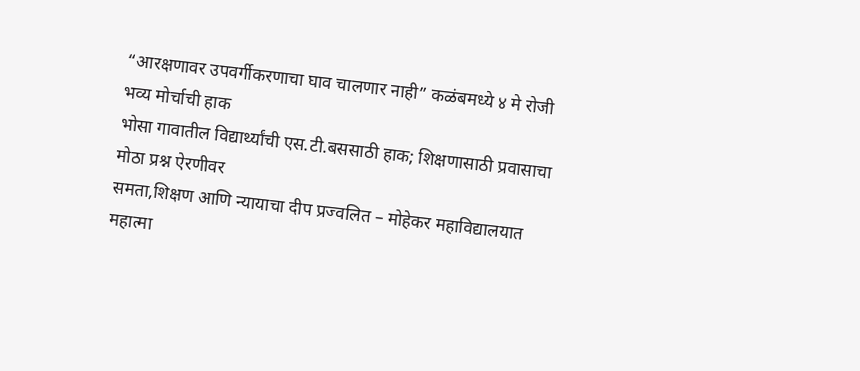“आरक्षणावर उपवर्गीकरणाचा घाव चालणार नाही” कळंबमध्ये ४ मे रोजी भव्य मोर्चाची हाक
भोसा गावातील विद्यार्थ्यांची एस.टी.बससाठी हाक; शिक्षणासाठी प्रवासाचा मोठा प्रश्न ऐरणीवर
समता,शिक्षण आणि न्यायाचा दीप प्रज्वलित – मोहेकर महाविद्यालयात महात्मा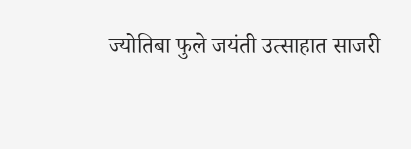ज्योतिबा फुले जयंती उत्साहात साजरी